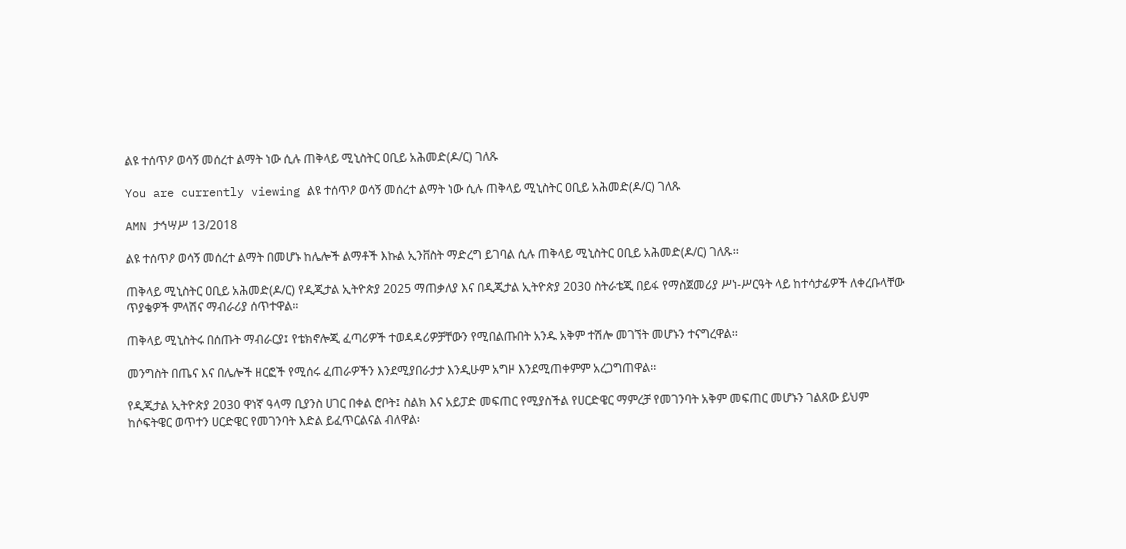ልዩ ተሰጥዖ ወሳኝ መሰረተ ልማት ነው ሲሉ ጠቅላይ ሚኒስትር ዐቢይ አሕመድ(ዶ/ር) ገለጹ

You are currently viewing ልዩ ተሰጥዖ ወሳኝ መሰረተ ልማት ነው ሲሉ ጠቅላይ ሚኒስትር ዐቢይ አሕመድ(ዶ/ር) ገለጹ

AMN ታኅሣሥ 13/2018

ልዩ ተሰጥዖ ወሳኝ መሰረተ ልማት በመሆኑ ከሌሎች ልማቶች እኩል ኢንቨስት ማድረግ ይገባል ሲሉ ጠቅላይ ሚኒስትር ዐቢይ አሕመድ(ዶ/ር) ገለጹ፡፡

ጠቅላይ ሚኒስትር ዐቢይ አሕመድ(ዶ/ር) የዲጂታል ኢትዮጵያ 2025 ማጠቃለያ እና በዲጂታል ኢትዮጵያ 2030 ስትራቴጂ በይፋ የማስጀመሪያ ሥነ-ሥርዓት ላይ ከተሳታፊዎች ለቀረቡላቸው ጥያቄዎች ምላሽና ማብራሪያ ሰጥተዋል።

ጠቅላይ ሚኒስትሩ በሰጡት ማብራርያ፤ የቴክኖሎጂ ፈጣሪዎች ተወዳዳሪዎቻቸውን የሚበልጡበት አንዱ አቅም ተሽሎ መገኘት መሆኑን ተናግረዋል፡፡

መንግስት በጤና እና በሌሎች ዘርፎች የሚሰሩ ፈጠራዎችን እንደሚያበራታታ እንዲሁም አግዞ እንደሚጠቀምም አረጋግጠዋል፡፡

የዲጂታል ኢትዮጵያ 2030 ዋነኛ ዓላማ ቢያንስ ሀገር በቀል ሮቦት፤ ስልክ እና አይፓድ መፍጠር የሚያስችል የሀርድዌር ማምረቻ የመገንባት አቅም መፍጠር መሆኑን ገልጸው ይህም ከሶፍትዌር ወጥተን ሀርድዌር የመገንባት እድል ይፈጥርልናል ብለዋል፡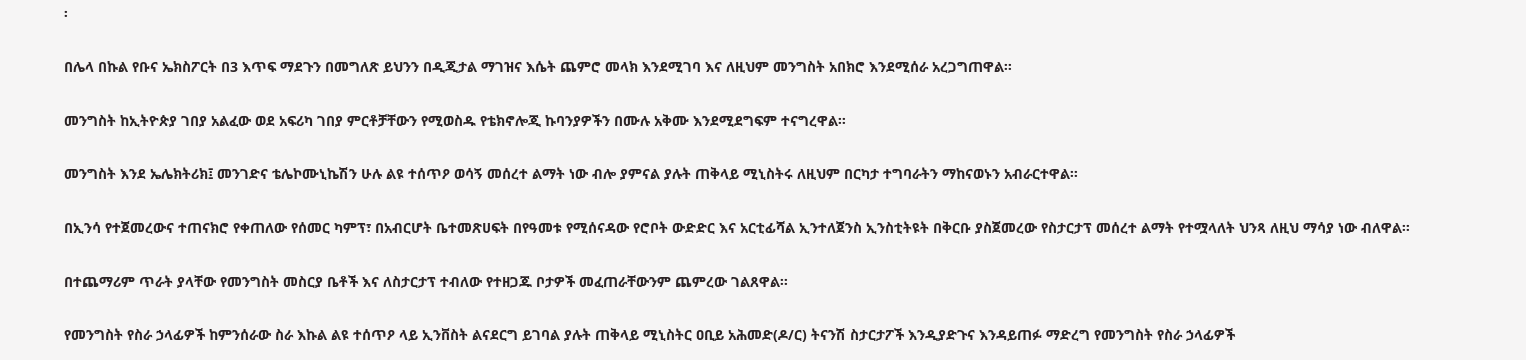፡

በሌላ በኩል የቡና ኤክስፖርት በ3 እጥፍ ማደጉን በመግለጽ ይህንን በዲጂታል ማገዝና እሴት ጨምሮ መላክ እንደሚገባ እና ለዚህም መንግስት አበክሮ እንደሚሰራ አረጋግጠዋል፡፡

መንግስት ከኢትዮጵያ ገበያ አልፈው ወደ አፍሪካ ገበያ ምርቶቻቸውን የሚወስዱ የቴክኖሎጂ ኩባንያዎችን በሙሉ አቅሙ እንደሚደግፍም ተናግረዋል፡፡

መንግስት እንደ ኤሌክትሪክ፤ መንገድና ቴሌኮሙኒኬሽን ሁሉ ልዩ ተሰጥዖ ወሳኝ መሰረተ ልማት ነው ብሎ ያምናል ያሉት ጠቅላይ ሚኒስትሩ ለዚህም በርካታ ተግባራትን ማከናወኑን አብራርተዋል፡፡

በኢንሳ የተጀመረውና ተጠናክሮ የቀጠለው የሰመር ካምፕ፣ በአብርሆት ቤተመጽሀፍት በየዓመቱ የሚሰናዳው የሮቦት ውድድር እና አርቲፊሻል ኢንተለጀንስ ኢንስቲትዩት በቅርቡ ያስጀመረው የስታርታፕ መሰረተ ልማት የተሟላለት ህንጻ ለዚህ ማሳያ ነው ብለዋል፡፡

በተጨማሪም ጥራት ያላቸው የመንግስት መስርያ ቤቶች እና ለስታርታፕ ተብለው የተዘጋጁ ቦታዎች መፈጠራቸውንም ጨምረው ገልጸዋል፡፡

የመንግስት የስራ ኃላፊዎች ከምንሰራው ስራ እኩል ልዩ ተሰጥዖ ላይ ኢንቨስት ልናደርግ ይገባል ያሉት ጠቅላይ ሚኒስትር ዐቢይ አሕመድ(ዶ/ር) ትናንሽ ስታርታፖች እንዲያድጉና እንዳይጠፉ ማድረግ የመንግስት የስራ ኃላፊዎች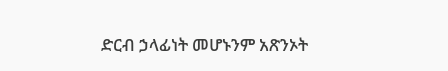ድርብ ኃላፊነት መሆኑንም አጽንኦት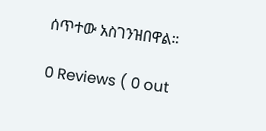ሰጥተው አስገንዝበዋል።

0 Reviews ( 0 out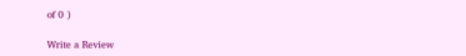of 0 )

Write a Review